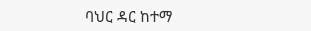ባህር ዳር ከተማ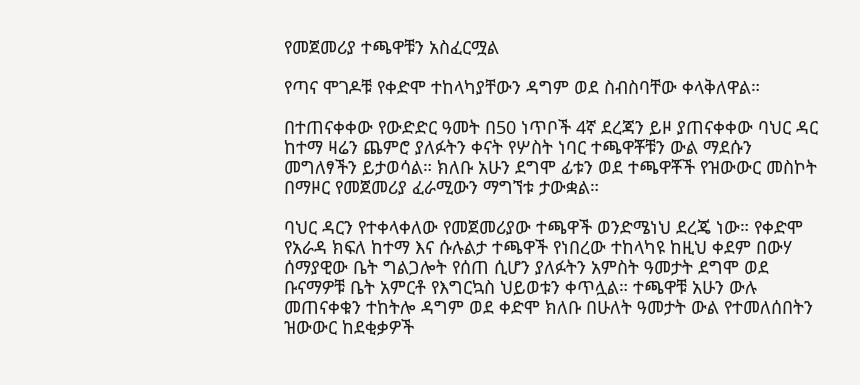የመጀመሪያ ተጫዋቹን አስፈርሟል

የጣና ሞገዶቹ የቀድሞ ተከላካያቸውን ዳግም ወደ ስብስባቸው ቀላቅለዋል።

በተጠናቀቀው የውድድር ዓመት በ50 ነጥቦች 4ኛ ደረጃን ይዞ ያጠናቀቀው ባህር ዳር ከተማ ዛሬን ጨምሮ ያለፉትን ቀናት የሦስት ነባር ተጫዋቾቹን ውል ማደሱን መግለፃችን ይታወሳል። ክለቡ አሁን ደግሞ ፊቱን ወደ ተጫዋቾች የዝውውር መስኮት በማዞር የመጀመሪያ ፈራሚውን ማግኘቱ ታውቋል።

ባህር ዳርን የተቀላቀለው የመጀመሪያው ተጫዋች ወንድሜነህ ደረጄ ነው። የቀድሞ የአራዳ ክፍለ ከተማ እና ሱሉልታ ተጫዋች የነበረው ተከላካዩ ከዚህ ቀደም በውሃ ሰማያዊው ቤት ግልጋሎት የሰጠ ሲሆን ያለፉትን አምስት ዓመታት ደግሞ ወደ ቡናማዎቹ ቤት አምርቶ የእግርኳስ ህይወቱን ቀጥሏል። ተጫዋቹ አሁን ውሉ መጠናቀቁን ተከትሎ ዳግም ወደ ቀድሞ ክለቡ በሁለት ዓመታት ውል የተመለሰበትን ዝውውር ከደቂቃዎች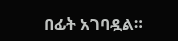በፊት አገባዷል።